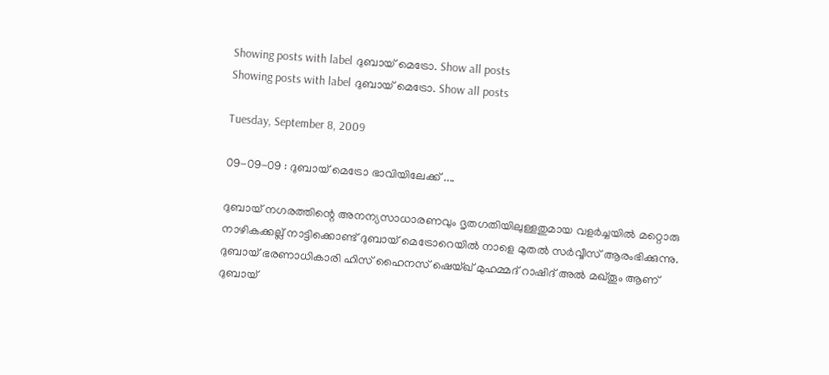Showing posts with label ദുബായ് മെട്രോ. Show all posts
Showing posts with label ദുബായ് മെട്രോ. Show all posts

Tuesday, September 8, 2009

09-09-09 : ദുബായ് മെട്രോ ഭാവിയിലേക്ക് ....

ദുബായ് നഗരത്തിന്റെ അനന്യസാധാരണവും ദൃതഗതിയിലുള്ളതുമായ വളർച്ചയിൽ മറ്റൊരു നാഴികക്കല്ല് നാട്ടിക്കൊണ്ട് ദുബായ് മെട്രോറെയിൽ നാളെ മുതൽ സർവ്വീസ് ആരംഭിക്കുന്നു. ദുബായ് ഭരണാധികാരി ഹിസ് ഹൈനസ് ഷെയ്ഖ് മുഹമ്മദ് റാഷിദ് അൽ മഖ്തൂം ആണ് ദുബായ്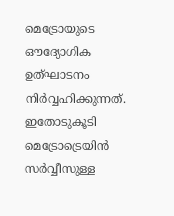മെട്രോയുടെ ഔദ്യോഗിക ഉത്ഘാടനം നിർവ്വഹിക്കുന്നത്. ഇതോടുകൂടി മെട്രോട്രെയിൻ സർവ്വീസുള്ള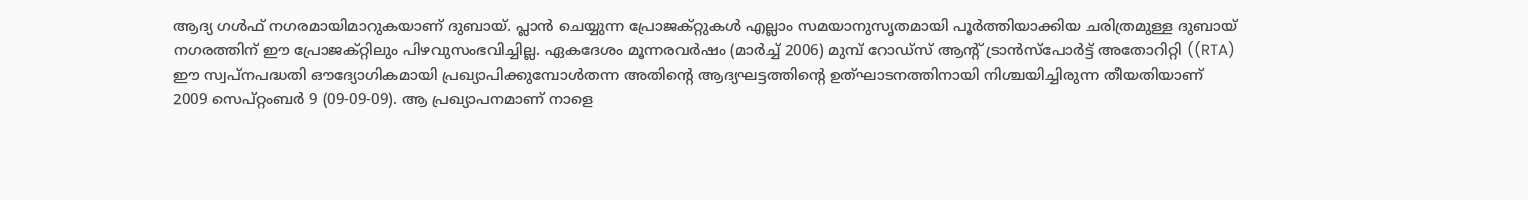ആദ്യ ഗൾഫ് നഗരമായിമാറുകയാണ് ദുബായ്. പ്ലാൻ ചെയ്യുന്ന പ്രോജക്റ്റുകൾ എല്ലാം സമയാനുസൃതമായി പൂർത്തിയാക്കിയ ചരിത്രമുള്ള ദുബായ് നഗരത്തിന് ഈ പ്രോജക്റ്റിലും പിഴവുസംഭവിച്ചില്ല. ഏകദേശം മൂന്നരവർഷം (മാർച്ച് 2006) മുമ്പ് റോഡ്സ് ആന്റ് ട്രാൻസ്പോർട്ട് അതോറിറ്റി ((RTA) ഈ സ്വപ്നപദ്ധതി ഔദ്യോഗികമായി പ്രഖ്യാപിക്കുമ്പോൾതന്ന അതിന്റെ ആദ്യഘട്ടത്തിന്റെ ഉത്ഘാടനത്തിനായി നിശ്ചയിച്ചിരുന്ന തീയതിയാണ് 2009 സെപ്റ്റംബർ 9 (09-09-09). ആ പ്രഖ്യാപനമാണ് നാളെ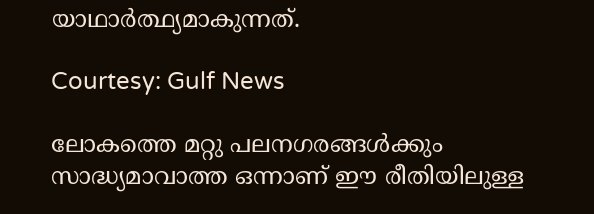യാഥാർത്ഥ്യമാകുന്നത്.

Courtesy: Gulf News

ലോകത്തെ മറ്റു പലനഗരങ്ങൾക്കും സാദ്ധ്യമാവാത്ത ഒന്നാണ് ഈ രീതിയിലുള്ള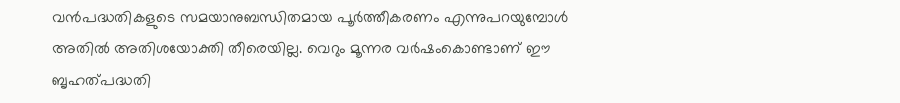വൻപദ്ധതികളുടെ സമയാനുബന്ധിതമായ പൂർത്തീകരണം എന്നുപറയുമ്പോൾ അതിൽ അതിശയോക്തി തീരെയില്ല. വെറും മൂന്നര വർഷംകൊണ്ടാണ് ഈ ബൃഹത്പദ്ധതി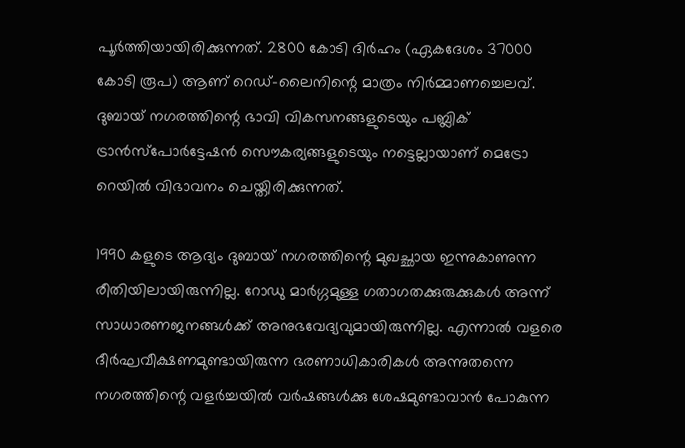പൂർത്തിയായിരിക്കുന്നത്. 2800 കോടി ദിർഹം (ഏകദേശം 37000 കോടി രൂപ) ആണ് റെഡ്-ലൈനിന്റെ മാത്രം നിർമ്മാണച്ചെലവ്. ദുബായ് നഗരത്തിന്റെ ഭാവി വികസനങ്ങളുടെയും പബ്ലിക് ട്രാൻസ്പോർട്ടേഷൻ സൌകര്യങ്ങളുടെയും നട്ടെല്ലായാണ് മെട്രോ റെയിൽ വിഭാവനം ചെയ്തിരിക്കുന്നത്.

1990 കളുടെ ആദ്യം ദുബായ് നഗരത്തിന്റെ മുഖച്ഛായ ഇന്നുകാണുന്ന രീതിയിലായിരുന്നില്ല. റോഡു മാർഗ്ഗമുള്ള ഗതാഗതക്കുരുക്കുകൾ അന്ന് സാധാരണജനങ്ങൾക്ക് അനുഭവേദ്യവുമായിരുന്നില്ല. എന്നാൽ വളരെ ദീർഘവീക്ഷണമുണ്ടായിരുന്ന ഭരണാധികാരികൾ അന്നുതന്നെ നഗരത്തിന്റെ വളർച്ചയിൽ വർഷങ്ങൾക്കു ശേഷമുണ്ടാവാൻ പോകുന്ന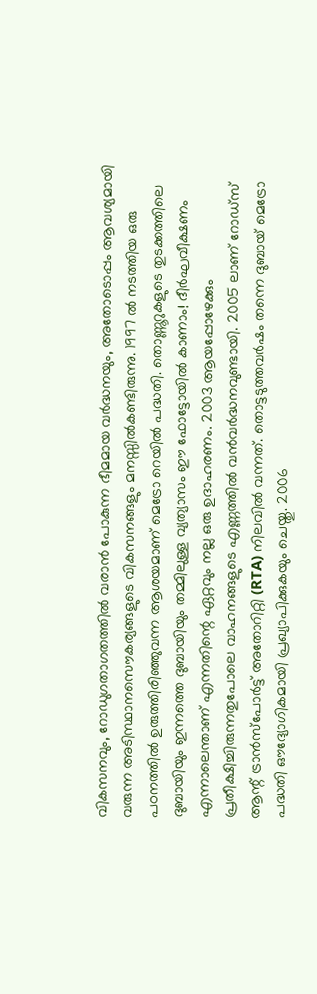വികസനവും, റോഡുഗതാഗതത്തിൽ വരാൻ പോകുന്ന ഭീമമായ വർദ്ധനയും, അതോടൊപ്പം ആ‍വശ്യമായി വരുന്ന അടിസ്ഥാനസൌകര്യങ്ങളുടെ വികസനങ്ങളും മനസ്സിൽകണ്ടിരുന്നു. 1997 ൽ നടത്തിയ ഒരു പഠനത്തിൽ ഉരുത്തിരിഞ്ഞുവന്ന ആശയമാണ് മെട്രോ റെയിൽ പദ്ധതി. തൊണ്ണൂറുകളുടെ തുടക്കത്തിലെ ദുബായിയും ഇന്നത്തെ ദുബായിയും തമ്മിലുള്ള വ്യത്യാസം ഈ ഫോട്ടോയിൽ കാണാം! ദീർഘവീക്ഷണം എന്നാലെന്താണ് എന്നതിന്റെ ഏറ്റവും നല്ല ഒരു ഉദാഹരണം. 2003 ആയപ്പോഴേക്കും പ്രതീക്ഷിച്ചിരുന്നതുപോലെ വാഹനങ്ങളുടെ എണ്ണത്തിൽ വൻ‌വർദ്ധനവുണ്ടായി. 2005 ലാണ് റോഡ്സ് ആന്റ് ട്രാൻസ്പോർട്ട് അതോറിറ്റി (RTA) നിലവിൽ വന്നത്. തൊട്ടടുത്തവർഷം തന്നെ ദുബായ് മെട്രോ പദ്ധതി ഔദ്യോഗികമായി പ്രഖ്യാപിക്കുകയും ചെയ്തു. 2006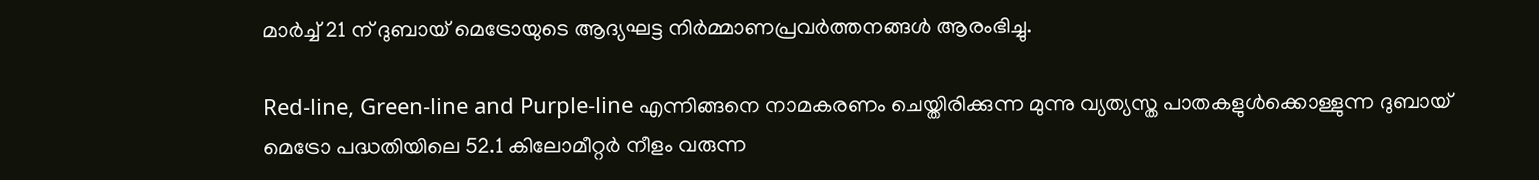മാർച്ച് 21 ന് ദുബായ് മെട്രോയുടെ ആദ്യഘട്ട നിർമ്മാണപ്രവർത്തനങ്ങൾ ആരംഭിച്ചു.

Red-line, Green-line and Purple-line എന്നിങ്ങനെ നാമകരണം ചെയ്തിരിക്കുന്ന മുന്നു വ്യത്യസ്ത പാതകളുൾക്കൊള്ളുന്ന ദുബായ് മെട്രോ പദ്ധതിയിലെ 52.1 കിലോമീറ്റർ നീളം വരുന്ന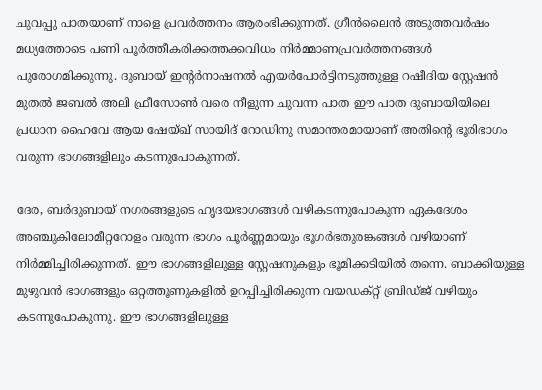ചുവപ്പു പാതയാണ് നാളെ പ്രവർത്തനം ആരംഭിക്കുന്നത്. ഗ്രീൻലൈൻ അടുത്തവർഷം മധ്യത്തോടെ പണി പൂർത്തീകരിക്കത്തക്കവിധം നിർമ്മാണപ്രവർത്തനങ്ങൾ പുരോഗമിക്കുന്നു. ദുബായ് ഇന്റർനാഷനൽ എയർപോർട്ടിനടുത്തുള്ള റഷീദിയ സ്റ്റേഷൻ മുതൽ ജബൽ അലി ഫ്രീസോൺ വരെ നീളുന്ന ചുവന്ന പാത ഈ പാത ദുബായിയിലെ പ്രധാന ഹൈവേ ആയ ഷേയ്ഖ് സായിദ് റോഡിനു സമാന്തരമായാണ് അതിന്റെ ഭൂരിഭാഗം വരുന്ന ഭാഗങ്ങളിലും കടന്നുപോകുന്നത്.

ദേര, ബർദുബായ് നഗരങ്ങളുടെ ഹൃദയഭാഗങ്ങൾ വഴികടന്നുപോകുന്ന ഏകദേശം അഞ്ചുകിലോമീറ്ററോളം വരുന്ന ഭാഗം പൂർണ്ണമായും ഭൂഗർഭതുരങ്കങ്ങൾ വഴിയാണ് നിർമ്മിച്ചിരിക്കുന്നത്. ഈ ഭാഗങ്ങളിലുള്ള സ്റ്റേഷനുകളും ഭൂമിക്കടിയിൽ തന്നെ. ബാ‍ക്കിയുള്ള മുഴുവൻ ഭാഗങ്ങളും ഒറ്റത്തൂണുകളിൽ ഉറപ്പിച്ചിരിക്കുന്ന വയഡക്റ്റ് ബ്രിഡ്ജ് വഴിയും കടന്നുപോകുന്നു. ഈ ഭാഗങ്ങളിലുള്ള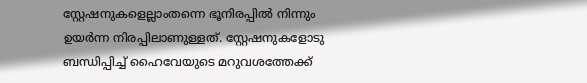സ്റ്റേഷനുകളെല്ലാംതന്നെ ഭൂനിരപ്പിൽ നിന്നും ഉയർന്ന നിരപ്പിലാണുള്ളത്. സ്റ്റേഷനുകളോടു ബന്ധിപ്പിച്ച് ഹൈവേയുടെ മറുവശത്തേക്ക്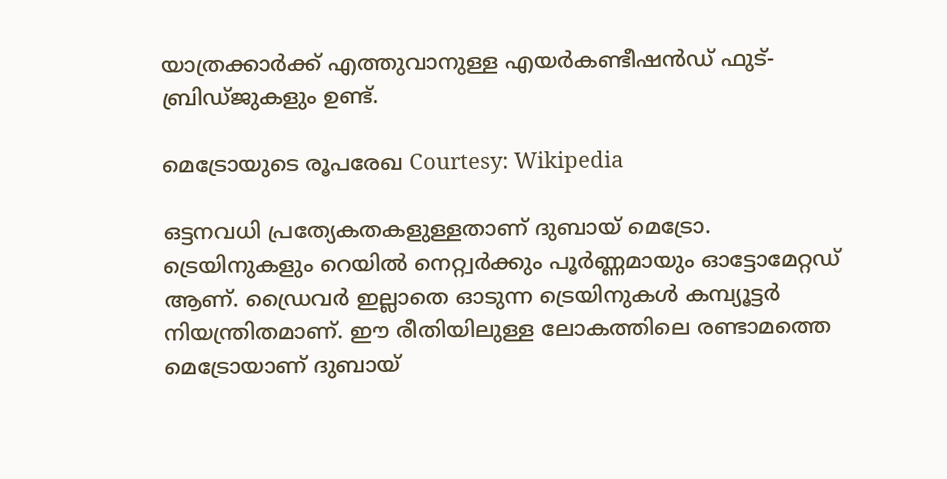യാത്രക്കാർക്ക് എത്തുവാനുള്ള എയർകണ്ടീഷൻഡ് ഫുട്-ബ്രിഡ്ജുകളും ഉണ്ട്.

മെട്രോയുടെ രൂപരേഖ Courtesy: Wikipedia

ഒട്ടനവധി പ്രത്യേകതകളുള്ളതാണ് ദുബായ് മെട്രോ. ട്രെയിനുകളും റെയിൽ നെറ്റ്വർക്കും പൂർണ്ണമായും ഓട്ടോമേറ്റഡ് ആണ്. ഡ്രൈവർ ഇല്ലാതെ ഓടുന്ന ട്രെയിനുകൾ കമ്പ്യൂട്ടർ നിയന്ത്രിതമാണ്. ഈ രീതിയിലുള്ള ലോകത്തിലെ രണ്ടാമത്തെ മെട്രോയാണ് ദുബായ്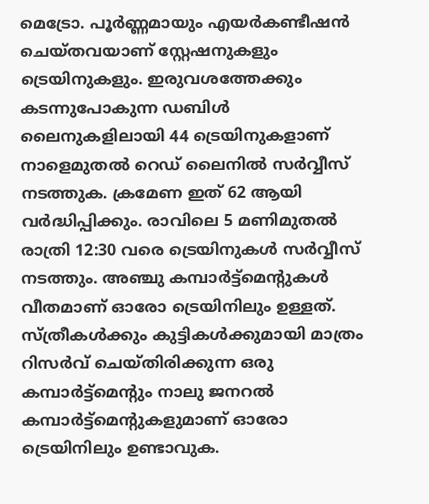മെട്രോ. പൂർണ്ണമായും എയർകണ്ടീഷൻ ചെയ്തവയാണ് സ്റ്റേഷനുകളും ട്രെയിനുകളും. ഇരുവശത്തേക്കും കടന്നുപോകുന്ന ഡബിൾ ലൈനുകളിലായി 44 ട്രെയിനുകളാണ് നാളെമുതൽ റെഡ് ലൈനിൽ സർവ്വീസ് നടത്തുക. ക്രമേണ ഇത് 62 ആയി വർദ്ധിപ്പിക്കും. രാവിലെ 5 മണിമുതൽ രാത്രി 12:30 വരെ ട്രെയിനുകൾ സർവ്വീസ് നടത്തും. അഞ്ചു കമ്പാർട്ട്മെന്റുകൾ വീതമാണ് ഓരോ ട്രെയിനിലും ഉള്ളത്. സ്ത്രീകൾക്കും കുട്ടികൾക്കുമായി മാത്രം റിസർവ് ചെയ്തിരിക്കുന്ന ഒരു കമ്പാർട്ട്മെന്റും നാലു ജനറൽ കമ്പാർട്ട്മെന്റുകളുമാണ് ഓരോ ട്രെയിനിലും ഉണ്ടാവുക.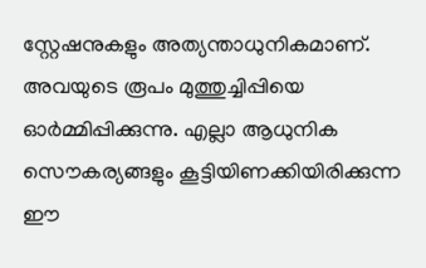സ്റ്റേഷനുകളും അത്യന്താധുനികമാണ്. അവയുടെ രൂപം മുത്തുച്ചിപ്പിയെ ഓർമ്മിപ്പിക്കുന്നു. എല്ലാ ആധുനിക സൌകര്യങ്ങളും കൂട്ടിയിണക്കിയിരിക്കുന്ന ഈ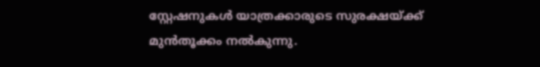സ്റ്റേഷനുകൾ യാത്രക്കാരുടെ സുരക്ഷയ്ക്ക് മുൻ‌തൂക്കം നൽകുന്നു.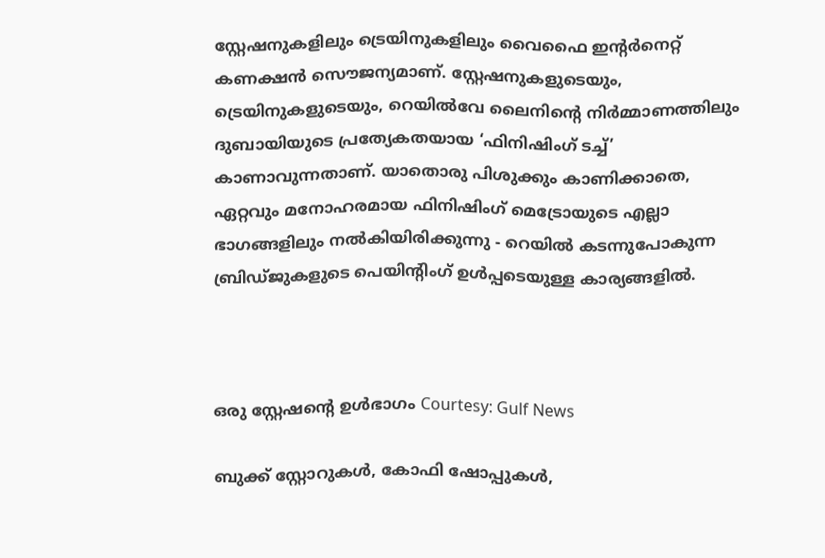സ്റ്റേഷനുകളിലും ട്രെയിനുകളിലും വൈഫൈ ഇന്റർനെറ്റ് കണക്ഷൻ സൌജന്യമാണ്. സ്റ്റേഷനുകളുടെയും, ട്രെയിനുകളുടെയും, റെയിൽ‌വേ ലൈനിന്റെ നിർമ്മാണത്തിലും ദുബായിയുടെ പ്രത്യേകതയായ ‘ഫിനിഷിംഗ് ടച്ച്’ കാണാവുന്നതാണ്. യാതൊരു പിശുക്കും കാണിക്കാതെ, ഏറ്റവും മനോഹരമായ ഫിനിഷിംഗ് മെട്രോയുടെ എല്ലാ ഭാഗങ്ങളിലും നൽകിയിരിക്കുന്നു - റെയിൽ കടന്നുപോകുന്ന ബ്രിഡ്ജുകളുടെ പെയിന്റിംഗ് ഉൾപ്പടെയുള്ള കാര്യങ്ങളിൽ.



ഒരു സ്റ്റേഷന്റെ ഉൾഭാഗം Courtesy: Gulf News

ബുക്ക് സ്റ്റോറുകൾ, കോഫി ഷോപ്പുകൾ,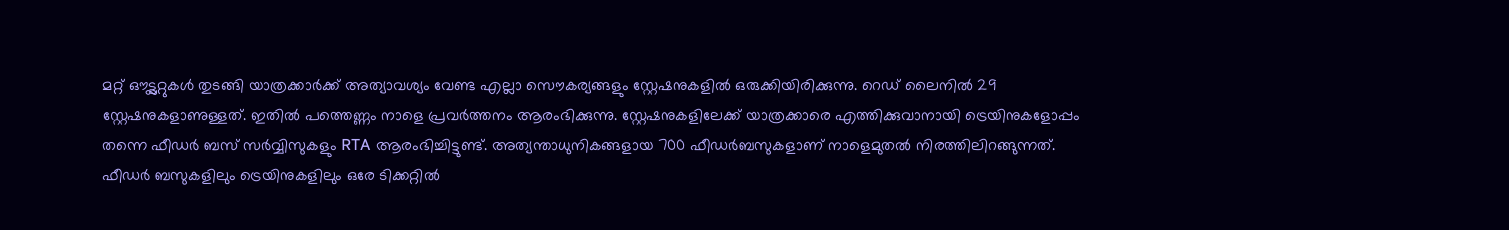മറ്റ് ഔട്ട്ലറ്റുകൾ തുടങ്ങി യാത്രക്കാർക്ക് അത്യാവശ്യം വേണ്ട എല്ലാ സൌകര്യങ്ങളും സ്റ്റേഷനുകളിൽ ഒരുക്കിയിരിക്കുന്നു. റെഡ് ലൈനിൽ 29 സ്റ്റേഷനുകളാണുള്ളത്. ഇതിൽ പത്തെണ്ണം നാളെ പ്രവർത്തനം ആരംഭിക്കുന്നു. സ്റ്റേഷനുകളിലേക്ക് യാത്രക്കാരെ എത്തിക്കുവാനായി ട്രെയിനുകളോപ്പം തന്നെ ഫീഡർ ബസ് സർവ്വിസുകളും RTA ആരംഭിച്ചിട്ടുണ്ട്. അത്യന്താധുനികങ്ങളായ 700 ഫീഡർബസുകളാണ് നാളെമുതൽ നിരത്തിലിറങ്ങുന്നത്. ഫീഡർ ബസുകളിലും ട്രെയിനുകളിലും ഒരേ ടിക്കറ്റിൽ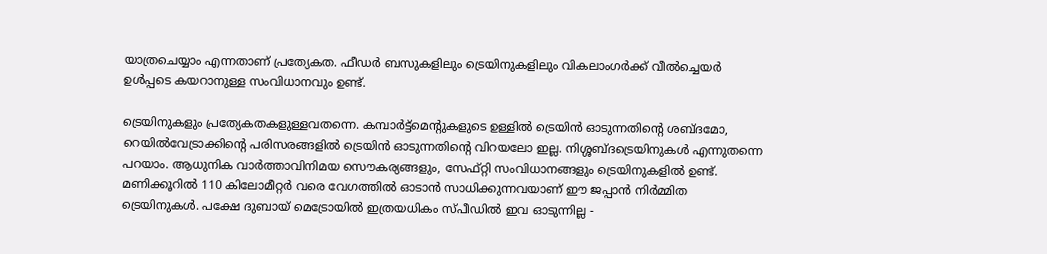യാത്രചെയ്യാം എന്നതാണ് പ്രത്യേകത. ഫീഡർ ബസുകളിലും ട്രെയിനുകളിലും വികലാംഗർക്ക് വീൽച്ചെയർ ഉൾപ്പടെ കയറാനുള്ള സംവിധാനവും ഉണ്ട്.

ട്രെയിനുകളും പ്രത്യേകതകളുള്ളവതന്നെ. കമ്പാർട്ട്മെന്റുകളുടെ ഉള്ളിൽ ട്രെയിൻ ഓടുന്നതിന്റെ ശബ്ദമോ, റെയിൽ‌വേട്രാക്കിന്റെ പരിസരങ്ങളിൽ ട്രെയിൻ ഓടുന്നതിന്റെ വിറയലോ ഇല്ല. നിശ്ശബ്ദട്രെയിനുകൾ എന്നുതന്നെ പറയാം. ആധുനിക വാർത്താവിനിമയ സൌകര്യങ്ങളും, സേഫ്റ്റി സംവിധാനങ്ങളും ട്രെയിനുകളിൽ ഉണ്ട്. മണിക്കൂറിൽ 110 കിലോമീറ്റർ വരെ വേഗത്തിൽ ഓടാൻ സാധിക്കുന്നവയാണ് ഈ ജപ്പാൻ നിർമ്മിത ട്രെയിനുകൾ. പക്ഷേ ദുബായ് മെട്രോയിൽ ഇത്രയധികം സ്പീഡിൽ ഇവ ഓടുന്നില്ല -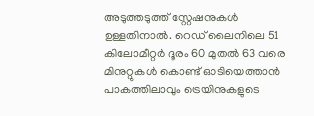അടുത്തടുത്ത് സ്റ്റേഷനുകൾ ഉള്ളതിനാൽ. റെഡ് ലൈനിലെ 51 കിലോമീറ്റർ ദൂരം 60 മുതൽ 63 വരെ മിനുറ്റുകൾ കൊണ്ട് ഓടിയെത്താൻ പാകത്തിലാവും ട്രെയിനുകളുടെ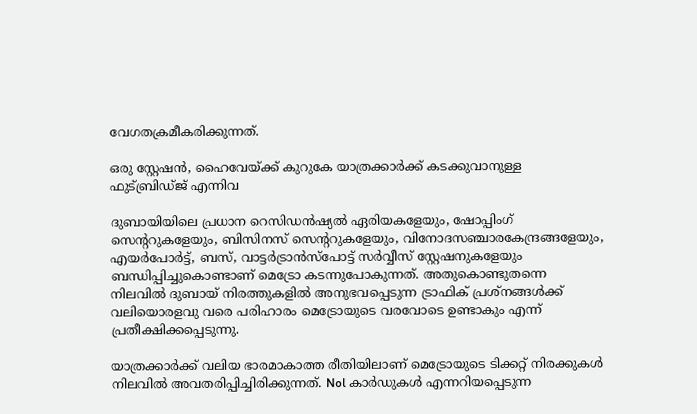വേഗതക്രമീകരിക്കുന്നത്.

ഒരു സ്റ്റേഷന്‍, ഹൈവേയ്ക്ക് കുറുകേ യാത്രക്കാര്‍ക്ക് കടക്കുവാനുള്ള ഫുട്‌ബ്രിഡ്ജ് എന്നിവ

ദുബായിയിലെ പ്രധാന റെസിഡൻഷ്യൽ ഏരിയകളേയും, ഷോപ്പിംഗ് സെന്ററുകളേയും, ബിസിനസ് സെന്ററുകളേയും, വിനോദസഞ്ചാരകേന്ദ്രങ്ങളേയും, എയർപോർട്ട്, ബസ്, വാട്ടർട്രാൻസ്പോട്ട് സർവ്വീസ് സ്റ്റേഷനുകളേയും ബന്ധിപ്പിച്ചുകൊണ്ടാണ് മെട്രോ കടന്നുപോകുന്നത്. അതുകൊണ്ടുതന്നെ നിലവിൽ ദുബായ് നിരത്തുകളിൽ അനുഭവപ്പെടുന്ന ട്രാഫിക് പ്രശ്നങ്ങൾക്ക് വലിയൊരളവു വരെ പരിഹാരം മെട്രോയുടെ വരവോടെ ഉണ്ടാകും എന്ന് പ്രതീക്ഷിക്കപ്പെടുന്നു.

യാത്രക്കാർക്ക് വലിയ ഭാരമാകാത്ത രീതിയിലാണ് മെട്രോയുടെ ടിക്കറ്റ് നിരക്കുകൾ നിലവിൽ അവതരിപ്പിച്ചിരിക്കുന്നത്. Nol കാർഡുകൾ എന്നറിയപ്പെടുന്ന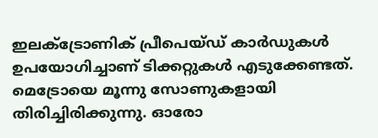ഇലക്ട്രോണിക് പ്രീപെയ്ഡ് കാർഡുകൾ ഉപയോഗിച്ചാണ് ടിക്കറ്റുകൾ എടുക്കേണ്ടത്. മെട്രോയെ മൂന്നു സോണുകളായി തിരിച്ചിരിക്കുന്നു. ഓരോ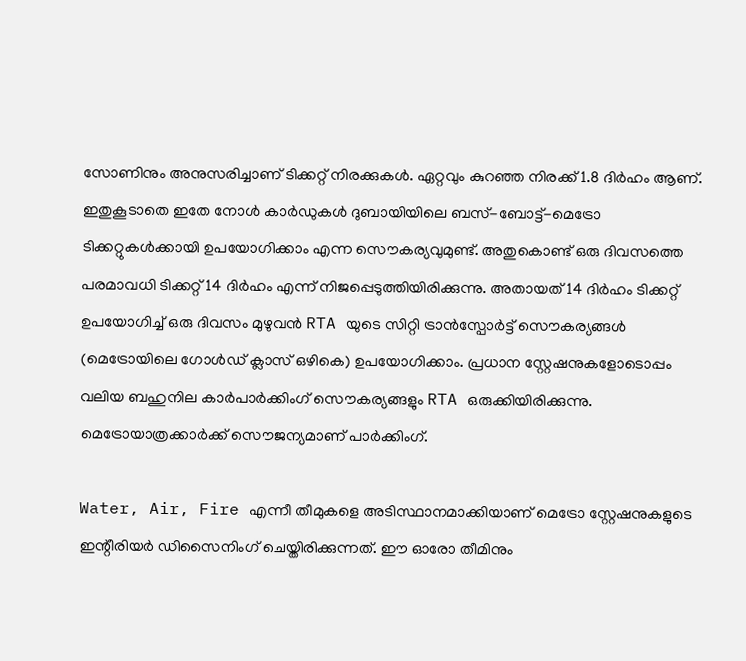സോണിനും അനുസരിച്ചാണ് ടിക്കറ്റ് നിരക്കുകൾ. ഏറ്റവും കുറഞ്ഞ നിരക്ക് 1.8 ദിർഹം ആണ്. ഇതുകൂടാതെ ഇതേ നോൾ കാർഡുകൾ ദുബായിയിലെ ബസ്-ബോട്ട്-മെട്രോ ടിക്കറ്റുകൾക്കായി ഉപയോഗിക്കാം എന്ന സൌകര്യവുമുണ്ട്. അതുകൊണ്ട് ഒരു ദിവസത്തെ പരമാവധി ടിക്കറ്റ് 14 ദിർഹം എന്ന് നിജപ്പെടുത്തിയിരിക്കുന്നു. അതായത് 14 ദിർഹം ടിക്കറ്റ് ഉപയോഗിച്ച് ഒരു ദിവസം മുഴുവൻ RTA യുടെ സിറ്റി ട്രാൻസ്പോർട്ട് സൌകര്യങ്ങൾ (മെട്രോയിലെ ഗോൾഡ് ക്ലാസ് ഒഴികെ) ഉപയോഗിക്കാം. പ്രധാന സ്റ്റേഷനുകളോടൊപ്പം വലിയ ബഹുനില കാർപാർക്കിംഗ് സൌകര്യങ്ങളും RTA ഒരുക്കിയിരിക്കുന്നു. മെട്രോയാത്രക്കാർക്ക് സൌജന്യമാണ് പാർക്കിംഗ്.

Water, Air, Fire എന്നീ തീമുകളെ അടിസ്ഥാനമാക്കിയാണ് മെട്രോ സ്റ്റേഷനുകളുടെ ഇന്റീരിയർ ഡിസൈനിംഗ് ചെയ്തിരിക്കുന്നത്. ഈ ഓരോ തീമിനും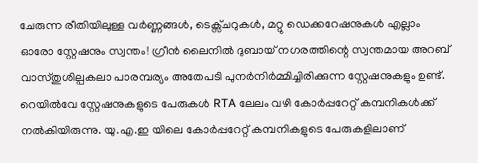ചേരുന്ന രീതിയിലുള്ള വർണ്ണങ്ങൾ, ടെക്സ്ചറുകൾ, മറ്റു ഡെക്കറേഷനുകൾ എല്ലാം ഓരോ സ്റ്റേഷനും സ്വന്തം! ഗ്രീൻ ലൈനിൽ ദുബായ് നഗരത്തിന്റെ സ്വന്തമായ അറബ് വാസ്തുശില്പകലാ പാരമ്പര്യം അതേപടി പുനർനിർമ്മിച്ചിരിക്കുന്ന സ്റ്റേഷനുകളും ഉണ്ട്. റെയിൽ‌വേ സ്റ്റേഷനുകളുടെ പേരുകൾ RTA ലേലം വഴി കോർപ്പറേറ്റ് കമ്പനികൾക്ക് നൽകിയിരുന്നു. യു.എ.ഇ യിലെ കോർപ്പറേറ്റ് കമ്പനികളുടെ പേരുകളിലാണ്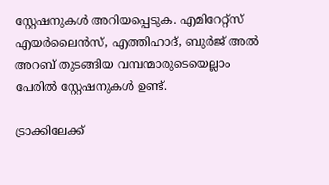സ്റ്റേഷനുകൾ അറിയപ്പെടുക. എമിറേറ്റ്സ് എയർലൈൻസ്, എത്തിഹാദ്, ബുർജ് അൽ അറബ് തുടങ്ങിയ വമ്പന്മാരുടെയെല്ലാം പേരിൽ സ്റ്റേഷനുകൾ ഉണ്ട്.

ട്രാക്കിലേക്ക്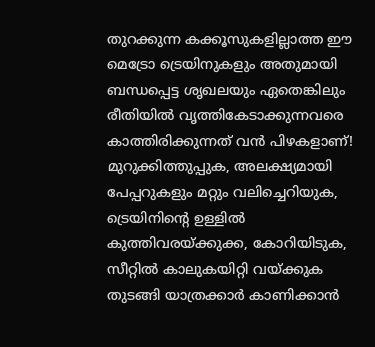തുറക്കുന്ന കക്കൂസുകളില്ലാത്ത ഈ മെട്രോ ട്രെയിനുകളും അതുമായി ബന്ധപ്പെട്ട ശൃഖലയും ഏതെങ്കിലും രീതിയിൽ വൃത്തികേടാക്കുന്നവരെ കാത്തിരിക്കുന്നത് വൻ പിഴകളാണ്! മുറുക്കിത്തുപ്പുക, അലക്ഷ്യമായി പേപ്പറുകളും മറ്റും വലിച്ചെറിയുക, ട്രെയിനിന്റെ ഉള്ളിൽ കുത്തിവരയ്ക്കുക്ക, കോറിയിടുക, സീറ്റിൽ കാലുകയിറ്റി വയ്ക്കുക തുടങ്ങി യാത്രക്കാർ കാണിക്കാൻ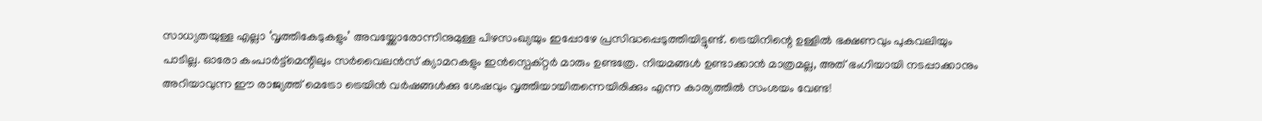സാധ്യതയുള്ള എല്ലാ ‘വൃത്തികേടുകളും’ അവയ്ക്കോരോന്നിനുമുള്ള പിഴസംഖ്യയും ഇപ്പോഴേ പ്രസിദ്ധപ്പെടുത്തിയിട്ടുണ്ട്. ട്രെയിനിന്റെ ഉള്ളിൽ ഭക്ഷണവും പുകവലിയും പാടില്ല. ഓരോ കം‌പാർട്ട്മെന്റിലും സർവൈലൻസ് ക്യാമറകളും ഇൻസ്പെക്റ്റർ മാരും ഉണ്ടത്രേ. നിയമങ്ങൾ ഉണ്ടാക്കാൻ മാത്രമല്ല, അത് ഭംഗിയായി നടപ്പാക്കാനും അറിയാവുന്ന ഈ രാജ്യത്ത് മെട്രോ ട്രെയിൻ വർഷങ്ങൾക്കു ശേഷവും വൃത്തിയായിതന്നെയിരിക്കും എന്ന കാര്യത്തിൽ സംശയം വേണ്ട!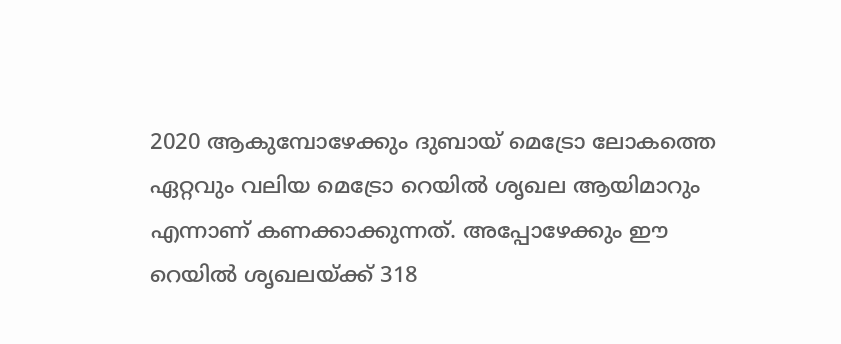2020 ആകുമ്പോഴേക്കും ദുബായ് മെട്രോ ലോകത്തെ ഏറ്റവും വലിയ മെട്രോ റെയിൽ ശൃഖല ആയിമാറും എന്നാണ് കണക്കാക്കുന്നത്. അപ്പോഴേക്കും ഈ റെയിൽ ശൃഖലയ്ക്ക് 318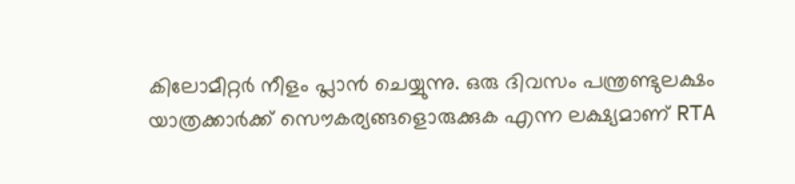കിലോമീറ്റർ നീളം പ്ലാൻ ചെയ്യുന്നു. ഒരു ദിവസം പന്ത്രണ്ടുലക്ഷം യാത്രക്കാർക്ക് സൌകര്യങ്ങളൊരുക്കുക എന്ന ലക്ഷ്യമാണ് RTA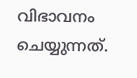വിഭാവനം ചെയ്യുന്നത്.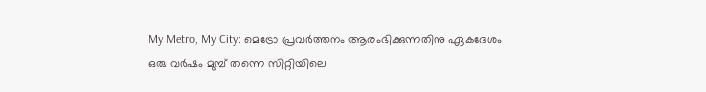My Metro, My City: മെട്രോ പ്രവർത്തനം ആരംഭിക്കുന്നതിനു ഏകദേശം ഒരു വർഷം മുമ്പ് തന്നെ സിറ്റിയിലെ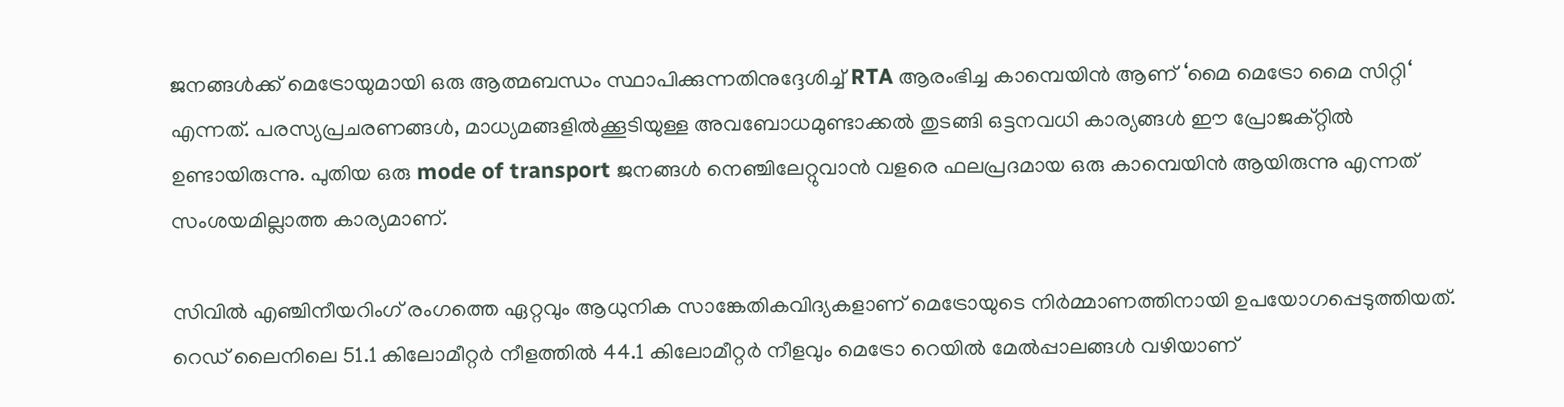ജനങ്ങൾക്ക് മെട്രോയുമായി ഒരു ആത്മബന്ധം സ്ഥാപിക്കുന്നതിനുദ്ദേശിച്ച് RTA ആരംഭിച്ച കാമ്പെയിൻ ആണ് ‘മൈ മെട്രോ മൈ സിറ്റി‘ എന്നത്. പരസ്യപ്രചരണങ്ങൾ, മാധ്യമങ്ങളിൽക്കൂടിയുള്ള അവബോധമുണ്ടാക്കൽ തുടങ്ങി ഒട്ടനവധി കാര്യങ്ങൾ ഈ പ്രോജക്റ്റിൽ ഉണ്ടായിരുന്നു. പുതിയ ഒരു mode of transport ജനങ്ങൾ നെഞ്ചിലേറ്റുവാൻ വളരെ ഫലപ്രദമായ ഒരു കാമ്പെയിൻ ആയിരുന്നു എന്നത് സംശയമില്ലാത്ത കാര്യമാണ്.

സിവിൽ എഞ്ചിനീയറിംഗ് രംഗത്തെ ഏറ്റവും ആധുനിക സാങ്കേതികവിദ്യകളാണ് മെട്രോയുടെ നിർമ്മാണത്തിനായി ഉപയോഗപ്പെടുത്തിയത്. റെഡ് ലൈനിലെ 51.1 കിലോമീറ്റർ നീളത്തിൽ 44.1 കിലോമീറ്റർ നീളവും മെട്രോ റെയിൽ മേൽ‌പ്പാലങ്ങൾ വഴിയാണ്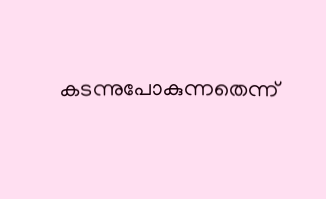കടന്നുപോകുന്നതെന്ന്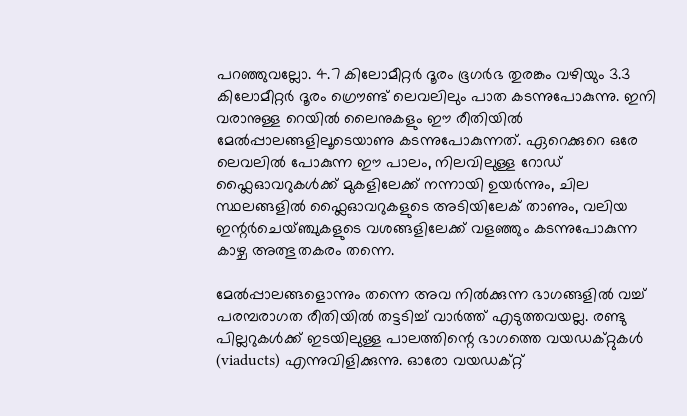പറഞ്ഞുവല്ലോ. 4.7 കിലോമീറ്റർ ദൂരം ഭൂഗർഭ തുരങ്കം വഴിയും 3.3 കിലോമീറ്റർ ദൂരം ഗ്രൌണ്ട് ലെവലിലും പാത കടന്നുപോകുന്നു. ഇനി വരാനുള്ള റെയിൽ ലൈനുകളും ഈ രീതിയിൽ മേൽ‌പ്പാലങ്ങളിലൂടെയാണു കടന്നുപോകുന്നത്. ഏറെക്കുറെ ഒരേ ലെവലിൽ പോകുന്ന ഈ പാലം, നിലവിലുള്ള റോഡ് ഫ്ലൈഓവറുകൾക്ക് മുകളിലേക്ക് നന്നായി ഉയർന്നും, ചില സ്ഥലങ്ങളിൽ ഫ്ലൈഓവറുകളുടെ അടിയിലേക് താണും, വലിയ ഇന്റർചെയ്ഞ്ചുകളുടെ വശങ്ങളിലേക്ക് വളഞ്ഞും കടന്നുപോകുന്ന കാഴ്ച അത്ഭുതകരം തന്നെ.

മേൽ‌പ്പാലങ്ങളൊന്നും തന്നെ അവ നിൽക്കുന്ന ഭാഗങ്ങളിൽ വച്ച് പരമ്പരാഗത രീതിയിൽ തട്ടടിച്ച് വാർത്ത് എടുത്തവയല്ല. രണ്ടു പില്ലറുകൾക്ക് ഇടയിലുള്ള പാലത്തിന്റെ ഭാഗത്തെ വയഡക്റ്റുകൾ (viaducts) എന്നുവിളിക്കുന്നു. ഓരോ വയഡക്റ്റ്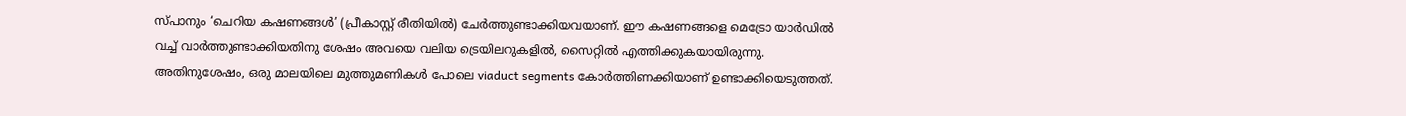സ്പാനും ‘ചെറിയ കഷണങ്ങൾ’ (പ്രീകാസ്റ്റ് രീതിയിൽ) ചേർത്തുണ്ടാക്കിയവയാണ്. ഈ കഷണങ്ങളെ മെട്രോ യാർഡിൽ വച്ച് വാർത്തുണ്ടാക്കിയതിനു ശേഷം അവയെ വലിയ ട്രെയിലറുകളിൽ, സൈറ്റിൽ എത്തിക്കുകയായിരുന്നു. അതിനുശേഷം, ഒരു മാലയിലെ മുത്തുമണികൾ പോലെ viaduct segments കോർത്തിണക്കിയാണ് ഉണ്ടാക്കിയെടുത്തത്.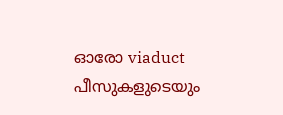ഓരോ viaduct പീസുകളുടെയും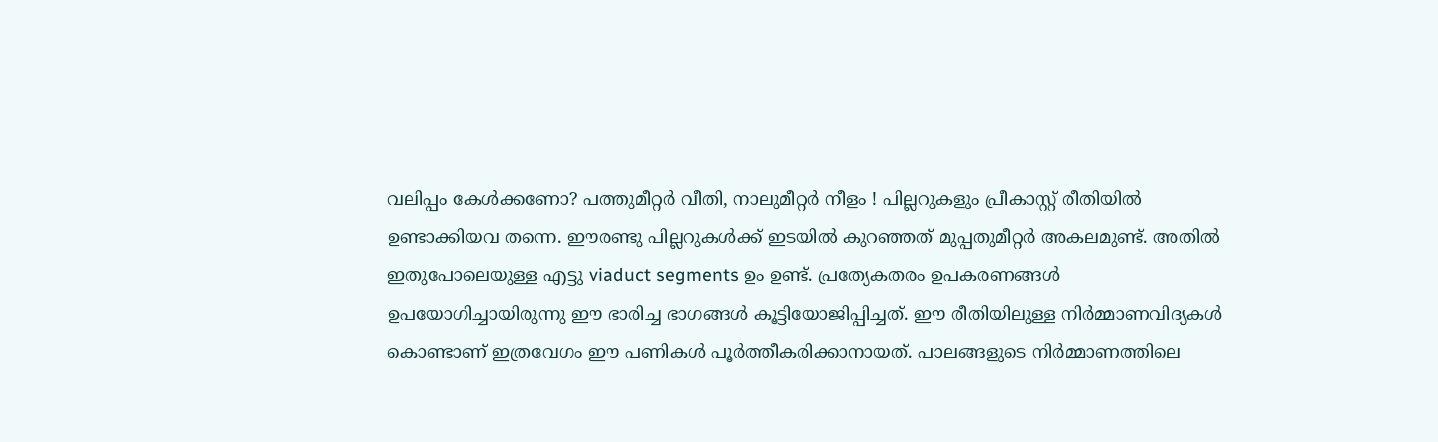വലിപ്പം കേള്‍ക്കണോ? പത്തുമീറ്റർ വീതി, നാലുമീറ്റർ നീളം ! പില്ലറുകളും പ്രീകാസ്റ്റ് രീതിയില്‍ ഉണ്ടാക്കിയവ തന്നെ. ഈരണ്ടു പില്ലറുകൾക്ക് ഇടയിൽ കുറഞ്ഞത് മുപ്പതുമീറ്റർ അകലമുണ്ട്. അതിൽ ഇതുപോലെയുള്ള എട്ടു viaduct segments ഉം ഉണ്ട്. പ്രത്യേകതരം ഉപകരണങ്ങള്‍ ഉപയോഗിച്ചായിരുന്നു ഈ ഭാരിച്ച ഭാഗങ്ങള്‍ കൂട്ടിയോജിപ്പിച്ചത്. ഈ രീതിയിലുള്ള നിര്‍മ്മാണവിദ്യകള്‍ കൊണ്ടാണ് ഇത്രവേഗം ഈ പണികള്‍ പൂര്‍ത്തീകരിക്കാനായത്. പാലങ്ങളുടെ നിർമ്മാണത്തിലെ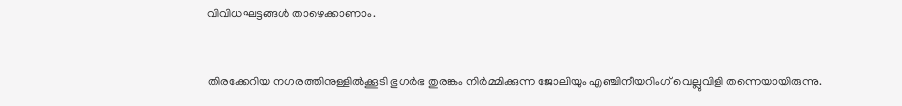വിവിധഘട്ടങ്ങൾ താഴെക്കാണാം.


തിരക്കേറിയ നഗരത്തിനുള്ളിൽക്കൂടി ഭുഗർഭ തുരങ്കം നിർമ്മിക്കുന്ന ജോലിയും എഞ്ചിനീയറിംഗ് വെല്ലുവിളി തന്നെയായിരുന്നു.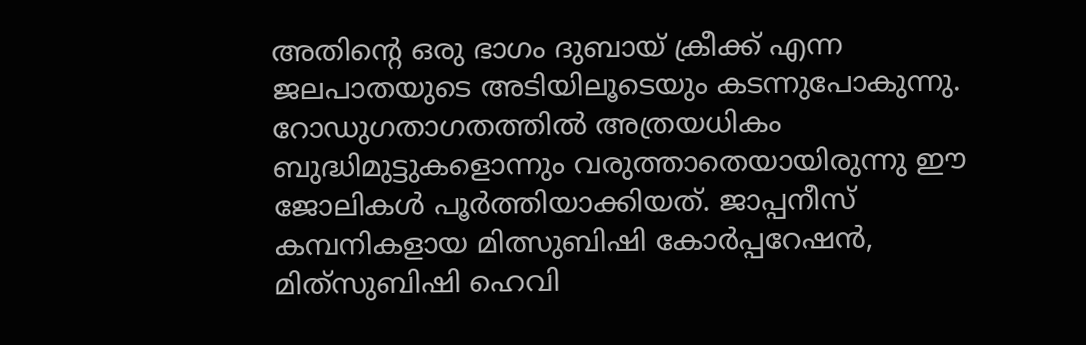അതിന്റെ ഒരു ഭാഗം ദുബായ് ക്രീക്ക് എന്ന ജലപാതയുടെ അടിയിലൂടെയും കടന്നുപോകുന്നു. റോഡുഗതാ‍ഗതത്തിൽ അത്രയധികം ബുദ്ധിമുട്ടുകളൊന്നും വരുത്താതെയായിരുന്നു ഈ ജോലികൾ പൂർത്തിയാക്കിയത്. ജാപ്പനീസ് കമ്പനികളായ മിത്സുബിഷി കോര്‍പ്പറേഷന്‍, മിത്‌സുബിഷി ഹെവി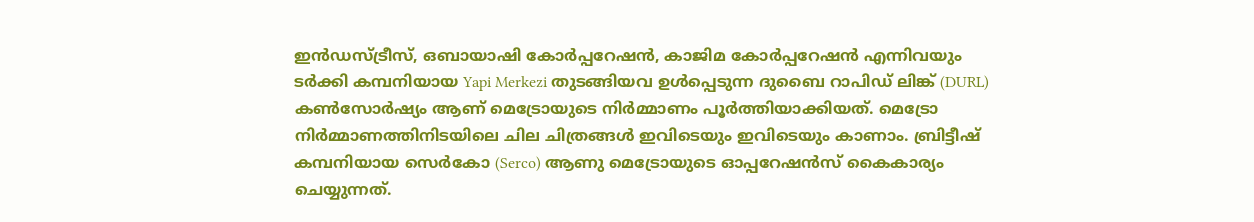ഇന്‍ഡസ്ട്രീസ്, ഒബായാഷി കോര്‍പ്പറേഷന്‍, കാജിമ കോര്‍പ്പറേഷന്‍ എന്നിവയും ടർക്കി കമ്പനിയായ Yapi Merkezi തുടങ്ങിയവ ഉൾപ്പെടുന്ന ദുബൈ റാപിഡ് ലിങ്ക് (DURL) കൺസോര്‍ഷ്യം ആണ് മെട്രോയുടെ നിർമ്മാണം പൂർത്തിയാക്കിയത്. മെട്രോ നിർമ്മാണത്തിനിടയിലെ ചില ചിത്രങ്ങൾ ഇവിടെയും ഇവിടെയും കാണാം. ബ്രിട്ടീഷ് കമ്പനിയായ സെർകോ (Serco) ആണു മെട്രോയുടെ ഓപ്പറേഷൻസ് കൈകാര്യം ചെയ്യുന്നത്.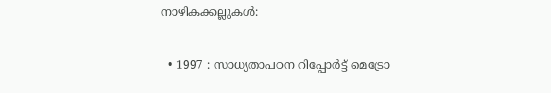നാഴികക്കല്ലുകൾ:

  • 1997 : സാധ്യതാപഠന റിപ്പോർട്ട് മെട്രോ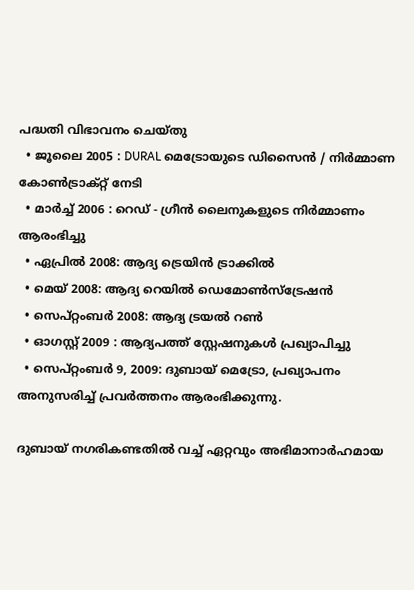പദ്ധതി വിഭാവനം ചെയ്തു
  • ജൂലൈ 2005 : DURAL മെട്രോയുടെ ഡിസൈൻ / നിർമ്മാണ കോൺ‌ട്രാക്റ്റ് നേടി
  • മാർച്ച് 2006 : റെഡ് - ഗ്രീൻ ലൈനുകളുടെ നിർമ്മാണം ആരംഭിച്ചു
  • ഏപ്രിൽ 2008: ആദ്യ ട്രെയിൻ ട്രാക്കിൽ
  • മെയ് 2008: ആദ്യ റെയിൽ ഡെമോൺസ്ട്രേഷൻ
  • സെപ്റ്റംബർ 2008: ആദ്യ ട്രയൽ റൺ
  • ഓഗസ്റ്റ് 2009 : ആദ്യപത്ത് സ്റ്റേഷനുകൾ പ്രഖ്യാപിച്ചു
  • സെപ്റ്റംബർ 9, 2009: ദുബായ് മെട്രോ, പ്രഖ്യാപനം അനുസരിച്ച് പ്രവർത്തനം ആരംഭിക്കുന്നു.

ദുബായ് നഗരികണ്ടതിൽ വച്ച് ഏറ്റവും അഭിമാനാര്‍ഹമായ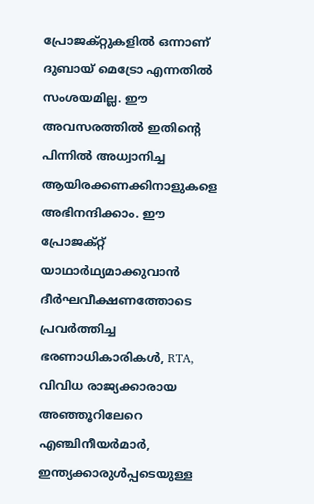പ്രോജക്റ്റുകളില്‍ ഒന്നാണ് ദുബായ് മെട്രോ എന്നതില്‍ സംശയമില്ല. ഈ അവസരത്തിൽ ഇതിന്റെ പിന്നിൽ അധ്വാനിച്ച ആയിരക്കണക്കിനാളുകളെ അഭിനന്ദിക്കാം. ഈ പ്രോജക്റ്റ് യാഥാർഥ്യമാക്കുവാൻ ദീർഘവീക്ഷണത്തോടെ പ്രവർത്തിച്ച ഭരണാധികാരികൾ, RTA, വിവിധ രാജ്യക്കാരായ അഞ്ഞൂറിലേറെ എഞ്ചിനീയർമാർ, ഇന്ത്യക്കാരുൾപ്പടെയുള്ള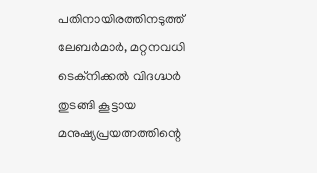പതിനായിരത്തിനടുത്ത് ലേബർമാർ, മറ്റനവധി ടെക്നിക്കൽ വിദഗ്ദ്ധർ തുടങ്ങി കൂട്ടായ മനുഷ്യപ്രയത്നത്തിന്റെ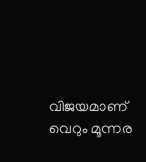വിജയമാണ് വെറും മൂന്നര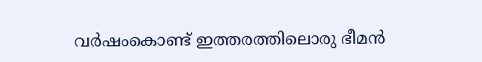വർഷംകൊണ്ട് ഇത്തരത്തിലൊരു ഭീമൻ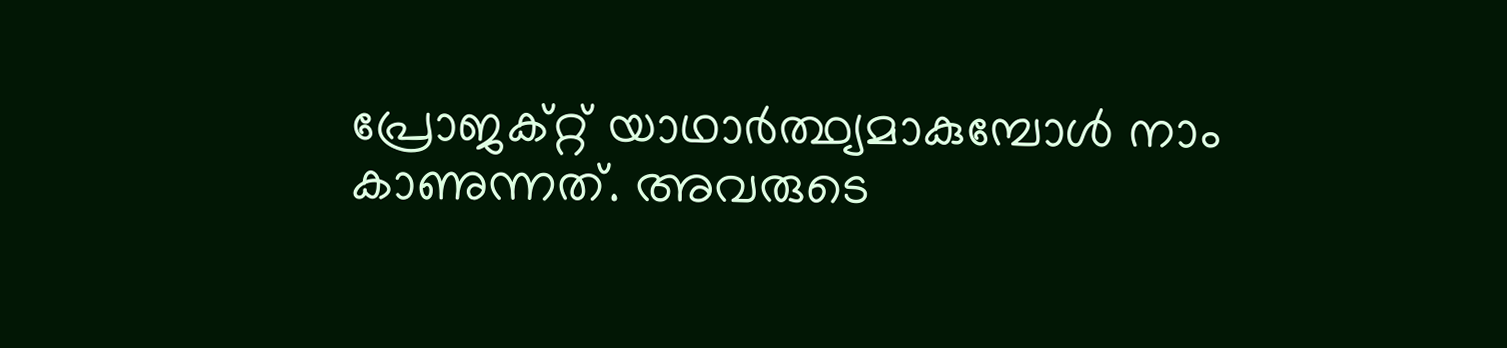പ്രോജക്റ്റ് യാഥാർത്ഥ്യമാകുമ്പോൾ നാം കാണുന്നത്. അവരുടെ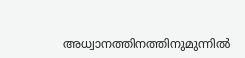അധ്വാനത്തിനത്തിനുമുന്നിൽ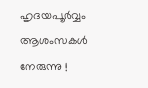ഹൃദയപൂർവ്വം ആശംസകൾ നേരുന്നു !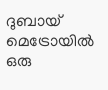ദുബായ് മെട്രോയിൽ ഒരു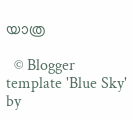യാത്ര

  © Blogger template 'Blue Sky' by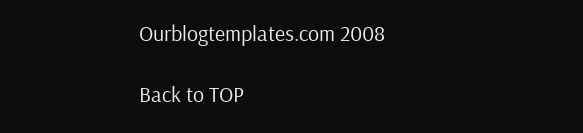Ourblogtemplates.com 2008

Back to TOP